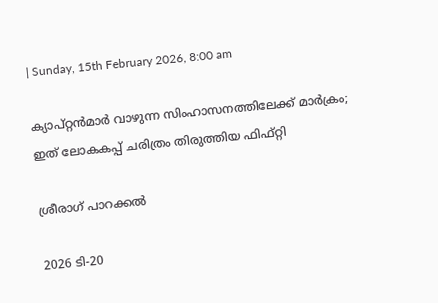| Sunday, 15th February 2026, 8:00 am

ക്യാപ്റ്റന്‍മാര്‍ വാഴുന്ന സിംഹാസനത്തിലേക്ക് മാര്‍ക്രം; ഇത് ലോകകപ്പ് ചരിത്രം തിരുത്തിയ ഫിഫ്റ്റി

ശ്രീരാഗ് പാറക്കല്‍

2026 ടി-20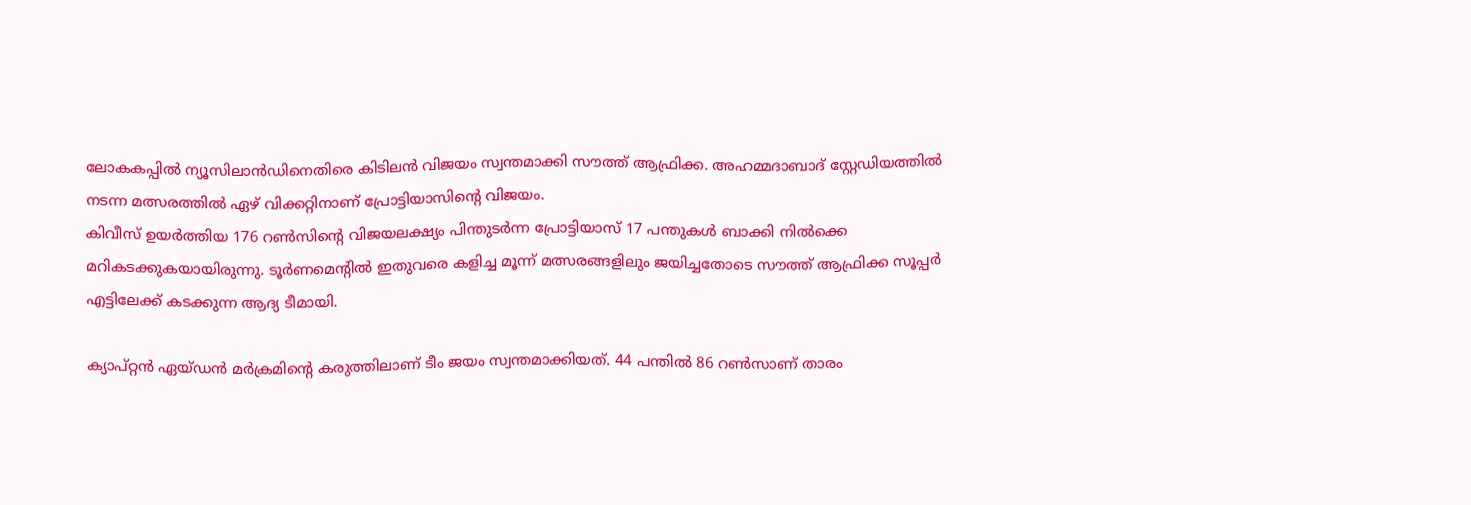ലോകകപ്പില്‍ ന്യൂസിലാന്‍ഡിനെതിരെ കിടിലന്‍ വിജയം സ്വന്തമാക്കി സൗത്ത് ആഫ്രിക്ക. അഹമ്മദാബാദ് സ്റ്റേഡിയത്തില്‍ നടന്ന മത്സരത്തില്‍ ഏഴ് വിക്കറ്റിനാണ് പ്രോട്ടിയാസിന്റെ വിജയം.
കിവീസ് ഉയര്‍ത്തിയ 176 റണ്‍സിന്റെ വിജയലക്ഷ്യം പിന്തുടര്‍ന്ന പ്രോട്ടിയാസ് 17 പന്തുകള്‍ ബാക്കി നില്‍ക്കെ മറികടക്കുകയായിരുന്നു. ടൂര്‍ണമെന്റില്‍ ഇതുവരെ കളിച്ച മൂന്ന് മത്സരങ്ങളിലും ജയിച്ചതോടെ സൗത്ത് ആഫ്രിക്ക സൂപ്പര്‍ എട്ടിലേക്ക് കടക്കുന്ന ആദ്യ ടീമായി.

ക്യാപ്റ്റന്‍ ഏയ്ഡന്‍ മര്‍ക്രമിന്റെ കരുത്തിലാണ് ടീം ജയം സ്വന്തമാക്കിയത്. 44 പന്തില്‍ 86 റണ്‍സാണ് താരം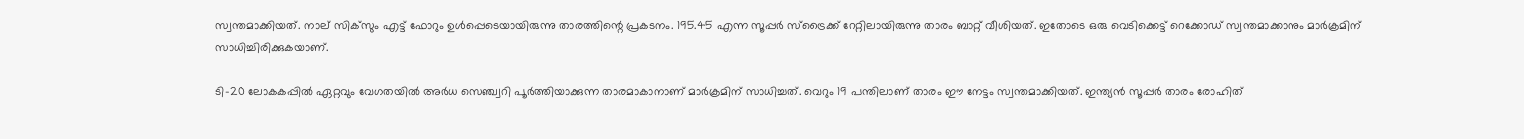സ്വന്തമാക്കിയത്. നാല് സിക്‌സും എട്ട് ഫോറും ഉള്‍പ്പെടെയായിരുന്നു താരത്തിന്റെ പ്രകടനം. 195.45 എന്ന സൂപ്പര്‍ സ്‌ട്രൈക്ക് റേറ്റിലായിരുന്നു താരം ബാറ്റ് വീശിയത്. ഇതോടെ ഒരു വെടിക്കെട്ട് റെക്കോഡ് സ്വന്തമാക്കാനും മാര്‍ക്രമിന് സാധിച്ചിരിക്കുകയാണ്.

ടി-20 ലോകകപ്പില്‍ ഏറ്റവും വേഗതയില്‍ അര്‍ധ സെഞ്ച്വറി പൂര്‍ത്തിയാക്കുന്ന താരമാകാനാണ് മാര്‍ക്രമിന് സാധിച്ചത്. വെറും 19 പന്തിലാണ് താരം ഈ നേട്ടം സ്വന്തമാക്കിയത്. ഇന്ത്യന്‍ സൂപ്പര്‍ താരം രോഹിത്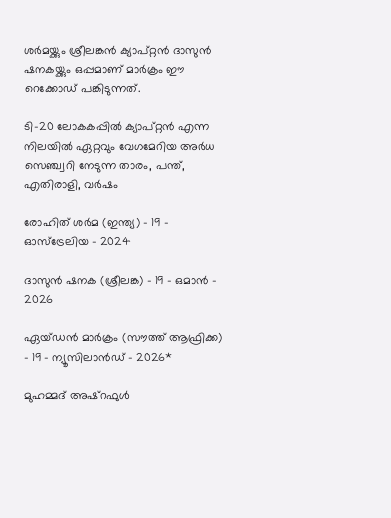ശര്‍മയ്ക്കും ശ്രീലങ്കന്‍ ക്യാപ്റ്റന്‍ ദാസുന്‍ ഷനകയ്ക്കും ഒപ്പമാണ് മാര്‍ക്രം ഈ റെക്കോഡ് പങ്കിടുന്നത്.

ടി-20 ലോകകപ്പില്‍ ക്യാപ്റ്റന്‍ എന്ന നിലയില്‍ ഏറ്റവും വേഗമേറിയ അര്‍ധ സെഞ്ച്വറി നേടുന്ന താരം, പന്ത്, എതിരാളി, വര്‍ഷം

രോഹിത് ശര്‍മ (ഇന്ത്യ) – 19 – ഓസ്‌ട്രേലിയ – 2024

ദാസുന്‍ ഷനക (ശ്രീലങ്ക) – 19 – ഒമാന്‍ – 2026

ഏയ്ഡന്‍ മാര്‍ക്രം (സൗത്ത് ആഫ്രിക്ക) – 19 – ന്യൂസിലാന്‍ഡ് – 2026*

മുഹമ്മദ് അഷ്‌റഫുള്‍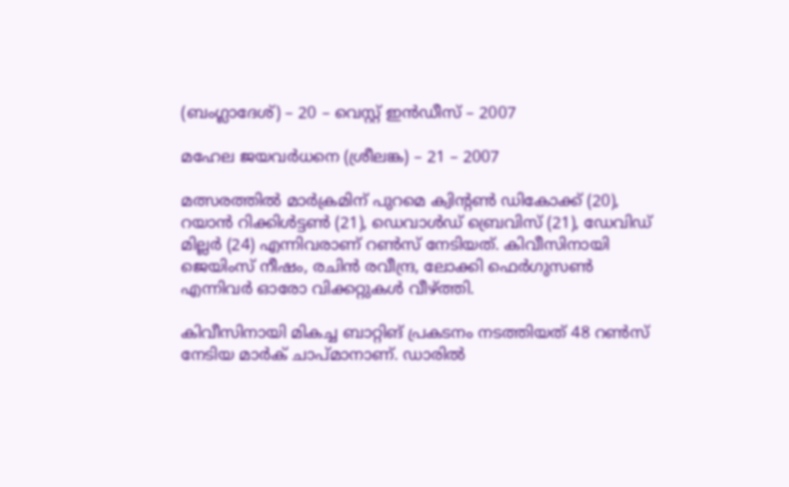(ബംഗ്ലാദേശ്) – 20 – വെസ്റ്റ് ഇന്‍ഡീസ് – 2007

മഹേല ജയവര്‍ധനെ (ശ്രീലങ്ക) – 21 – 2007

മത്സരത്തില്‍ മാര്‍ക്രമിന് പുറമെ ക്വിന്റണ്‍ ഡികോക്ക് (20), റയാന്‍ റിക്കിള്‍ട്ടണ്‍ (21), ഡെവാള്‍ഡ് ബ്രെവിസ് (21), ഡേവിഡ് മില്ലര്‍ (24) എന്നിവരാണ് റണ്‍സ് നേടിയത്. കിവീസിനായി ജെയിംസ് നീഷം, രചിന്‍ രവീന്ദ്ര, ലോക്കി ഫെര്‍ഗുസണ്‍ എന്നിവര്‍ ഓരോ വിക്കറ്റുകള്‍ വീഴ്ത്തി.

കിവീസിനായി മികച്ച ബാറ്റിങ് പ്രകടനം നടത്തിയത് 48 റണ്‍സ് നേടിയ മാര്‍ക് ചാപ്മാനാണ്. ഡാരില്‍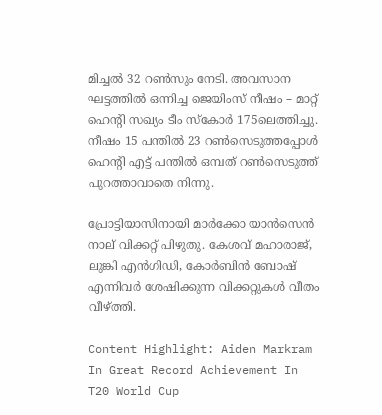മിച്ചല്‍ 32 റണ്‍സും നേടി. അവസാന ഘട്ടത്തില്‍ ഒന്നിച്ച ജെയിംസ് നീഷം – മാറ്റ് ഹെന്റി സഖ്യം ടീം സ്‌കോര്‍ 175ലെത്തിച്ചു. നീഷം 15 പന്തില്‍ 23 റണ്‍സെടുത്തപ്പോള്‍ ഹെന്റി എട്ട് പന്തില്‍ ഒമ്പത് റണ്‍സെടുത്ത് പുറത്താവാതെ നിന്നു.

പ്രോട്ടിയാസിനായി മാര്‍ക്കോ യാന്‍സെന്‍ നാല് വിക്കറ്റ് പിഴുതു. കേശവ് മഹാരാജ്, ലുങ്കി എന്‍ഗിഡി, കോര്‍ബിന്‍ ബോഷ് എന്നിവര്‍ ശേഷിക്കുന്ന വിക്കറ്റുകള്‍ വീതം വീഴ്ത്തി.

Content Highlight: Aiden Markram In Great Record Achievement In T20 World Cup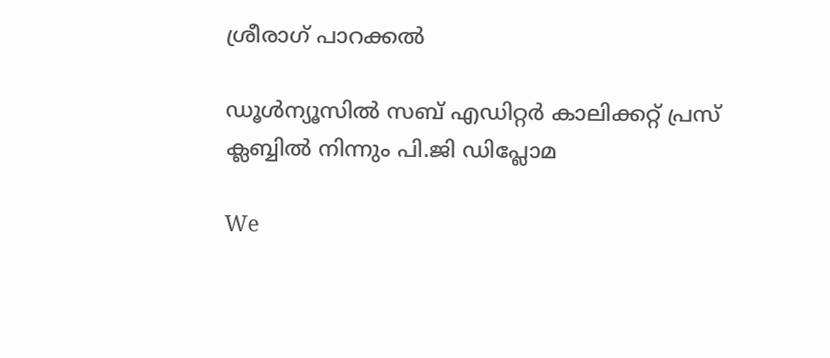ശ്രീരാഗ് പാറക്കല്‍

ഡൂള്‍ന്യൂസില്‍ സബ് എഡിറ്റര്‍ കാലിക്കറ്റ് പ്രസ് ക്ലബ്ബില്‍ നിന്നും പി.ജി ഡിപ്ലോമ

We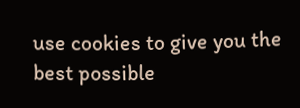use cookies to give you the best possible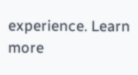experience. Learn more